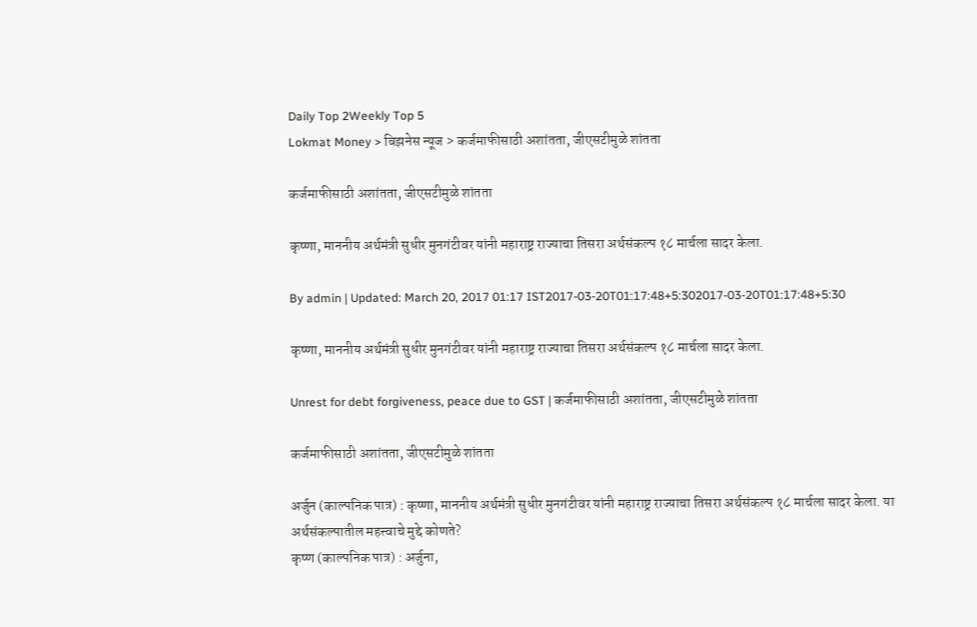Daily Top 2Weekly Top 5
Lokmat Money > बिझनेस न्यूज > कर्जमाफीसाठी अशांतता, जीएसटीमुळे शांतता

कर्जमाफीसाठी अशांतता, जीएसटीमुळे शांतता

कृष्णा, माननीय अर्थमंत्री सुधीर मुनगंटीवर यांनी महाराष्ट्र राज्याचा तिसरा अर्थसंकल्प १८ मार्चला सादर केला.

By admin | Updated: March 20, 2017 01:17 IST2017-03-20T01:17:48+5:302017-03-20T01:17:48+5:30

कृष्णा, माननीय अर्थमंत्री सुधीर मुनगंटीवर यांनी महाराष्ट्र राज्याचा तिसरा अर्थसंकल्प १८ मार्चला सादर केला.

Unrest for debt forgiveness, peace due to GST | कर्जमाफीसाठी अशांतता, जीएसटीमुळे शांतता

कर्जमाफीसाठी अशांतता, जीएसटीमुळे शांतता

अर्जुन (काल्पनिक पात्र) : कृष्णा, माननीय अर्थमंत्री सुधीर मुनगंटीवर यांनी महाराष्ट्र राज्याचा तिसरा अर्थसंकल्प १८ मार्चला सादर केला. या अर्थसंकल्पातील महत्त्वाचे मुद्दे कोणते?
कृष्ण (काल्पनिक पात्र) : अर्जुना,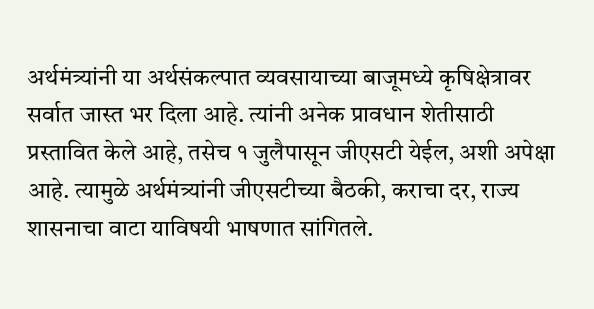अर्थमंत्र्यांनी या अर्थसंकल्पात व्यवसायाच्या बाजूमध्ये कृषिक्षेत्रावर सर्वात जास्त भर दिला आहे. त्यांनी अनेक प्रावधान शेतीसाठी प्रस्तावित केले आहे, तसेच १ जुलैपासून जीएसटी येईल, अशी अपेक्षा आहे. त्यामुळे अर्थमंत्र्यांनी जीएसटीच्या बैठकी, कराचा दर, राज्य शासनाचा वाटा याविषयी भाषणात सांगितले.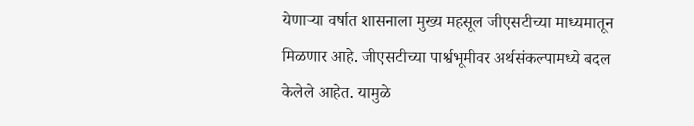येणाऱ्या वर्षात शासनाला मुख्य महसूल जीएसटीच्या माध्यमातून मिळणार आहे. जीएसटीच्या पार्श्वभूमीवर अर्थसंकल्पामध्ये बदल केलेले आहेत. यामुळे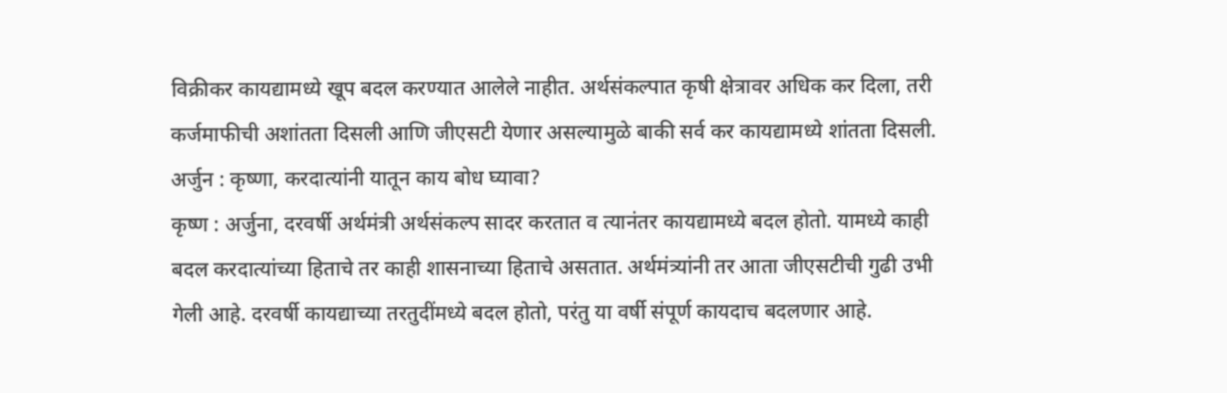विक्रीकर कायद्यामध्ये खूप बदल करण्यात आलेले नाहीत. अर्थसंकल्पात कृषी क्षेत्रावर अधिक कर दिला, तरी कर्जमाफीची अशांतता दिसली आणि जीएसटी येणार असल्यामुळे बाकी सर्व कर कायद्यामध्ये शांतता दिसली.
अर्जुन : कृष्णा, करदात्यांनी यातून काय बोध घ्यावा?
कृष्ण : अर्जुना, दरवर्षी अर्थमंत्री अर्थसंकल्प सादर करतात व त्यानंतर कायद्यामध्ये बदल होतो. यामध्ये काही बदल करदात्यांच्या हिताचे तर काही शासनाच्या हिताचे असतात. अर्थमंत्र्यांनी तर आता जीएसटीची गुढी उभी गेली आहे. दरवर्षी कायद्याच्या तरतुदींमध्ये बदल होतो, परंतु या वर्षी संपूर्ण कायदाच बदलणार आहे.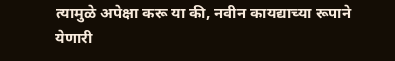त्यामुळे अपेक्षा करू या की, नवीन कायद्याच्या रूपाने येणारी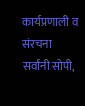कार्यप्रणाली व संरचना सर्वांनी सोपी,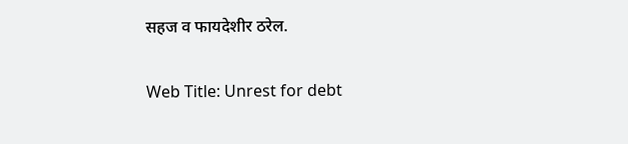सहज व फायदेशीर ठरेल.

Web Title: Unrest for debt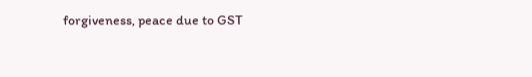forgiveness, peace due to GST